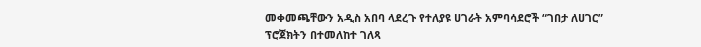መቀመጫቸውን አዲስ አበባ ላደረጉ የተለያዩ ሀገራት አምባሳደሮች “ገበታ ለሀገር” ፕሮጀክትን በተመለከተ ገለጻ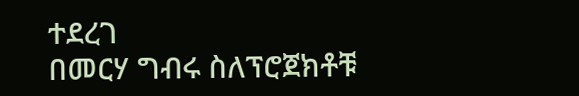ተደረገ
በመርሃ ግብሩ ስለፕሮጀክቶቹ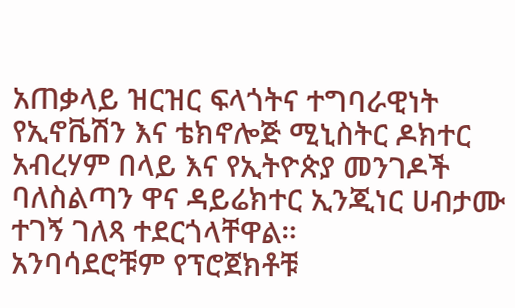አጠቃላይ ዝርዝር ፍላጎትና ተግባራዊነት የኢኖቬሽን እና ቴክኖሎጅ ሚኒስትር ዶክተር አብረሃም በላይ እና የኢትዮጵያ መንገዶች ባለስልጣን ዋና ዳይሬክተር ኢንጂነር ሀብታሙ ተገኝ ገለጻ ተደርጎላቸዋል።
አንባሳደሮቹም የፕሮጀክቶቹ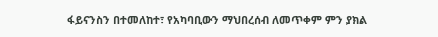ፋይናንስን በተመለከተ፣ የአካባቢውን ማህበረሰብ ለመጥቀም ምን ያክል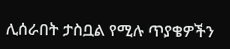ሊሰራበት ታስቧል የሚሉ ጥያቄዎችን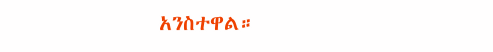አንስተዋል።